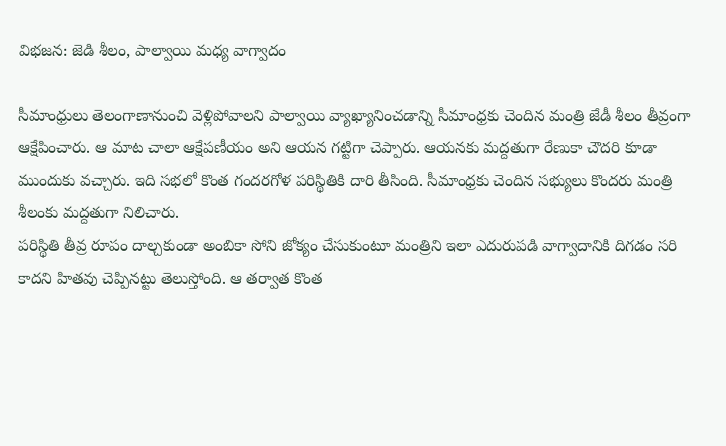విభజన: జెడి శీలం, పాల్వాయి మధ్య వాగ్వాదం

సీమాంధ్రులు తెలంగాణానుంచి వెళ్లిపోవాలని పాల్వాయి వ్యాఖ్యానించడాన్ని సీమాంధ్రకు చెందిన మంత్రి జేడీ శీలం తీవ్రంగా ఆక్షేపించారు. ఆ మాట చాలా ఆక్షేపణీయం అని ఆయన గట్టిగా చెప్పారు. ఆయనకు మద్దతుగా రేణుకా చౌదరి కూడా ముందుకు వచ్చారు. ఇది సభలో కొంత గందరగోళ పరిస్థితికి దారి తీసింది. సీమాంధ్రకు చెందిన సభ్యులు కొందరు మంత్రి శీలంకు మద్దతుగా నిలిచారు.
పరిస్థితి తీవ్ర రూపం దాల్చకుండా అంబికా సోని జోక్యం చేసుకుంటూ మంత్రిని ఇలా ఎదురుపడి వాగ్వాదానికి దిగడం సరి కాదని హితవు చెప్పినట్టు తెలుస్తోంది. ఆ తర్వాత కొంత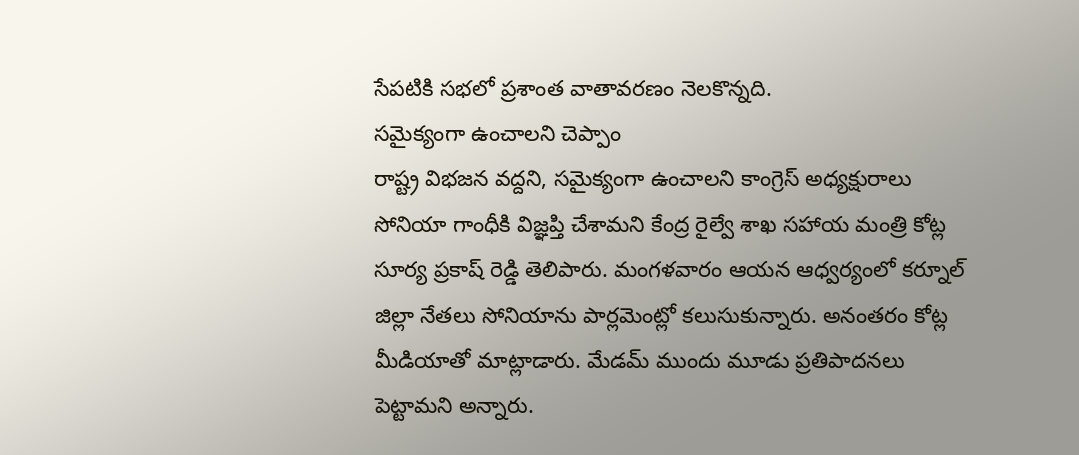సేపటికి సభలో ప్రశాంత వాతావరణం నెలకొన్నది.
సమైక్యంగా ఉంచాలని చెప్పాం
రాష్ట్ర విభజన వద్దని, సమైక్యంగా ఉంచాలని కాంగ్రెస్ అధ్యక్షురాలు సోనియా గాంధీకి విజ్ఞప్తి చేశామని కేంద్ర రైల్వే శాఖ సహాయ మంత్రి కోట్ల సూర్య ప్రకాష్ రెడ్డి తెలిపారు. మంగళవారం ఆయన ఆధ్వర్యంలో కర్నూల్ జిల్లా నేతలు సోనియాను పార్లమెంట్లో కలుసుకున్నారు. అనంతరం కోట్ల మీడియాతో మాట్లాడారు. మేడమ్ ముందు మూడు ప్రతిపాదనలు పెట్టామని అన్నారు.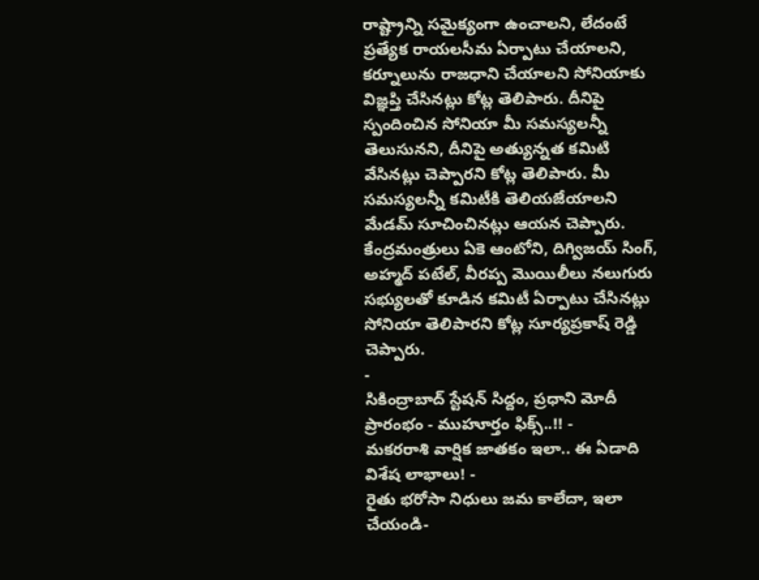రాష్ట్రాన్ని సమైక్యంగా ఉంచాలని, లేదంటే ప్రత్యేక రాయలసీమ ఏర్పాటు చేయాలని, కర్నూలును రాజధాని చేయాలని సోనియాకు విజ్ఞప్తి చేసినట్లు కోట్ల తెలిపారు. దీనిపై స్పందించిన సోనియా మీ సమస్యలన్నీ తెలుసునని, దీనిపై అత్యున్నత కమిటి వేసినట్లు చెప్పారని కోట్ల తెలిపారు. మీ సమస్యలన్నీ కమిటీకి తెలియజేయాలని మేడమ్ సూచించినట్లు ఆయన చెప్పారు.
కేంద్రమంత్రులు ఏకె ఆంటోని, దిగ్విజయ్ సింగ్, అహ్మద్ పటేల్, వీరప్ప మొయిలీలు నలుగురు సభ్యులతో కూడిన కమిటీ ఏర్పాటు చేసినట్లు సోనియా తెలిపారని కోట్ల సూర్యప్రకాష్ రెడ్డి చెప్పారు.
-
సికింద్రాబాద్ స్టేషన్ సిద్దం, ప్రధాని మోదీ ప్రారంభం - ముహూర్తం ఫిక్స్..!! -
మకరరాశి వార్షిక జాతకం ఇలా.. ఈ ఏడాది విశేష లాభాలు! -
రైతు భరోసా నిధులు జమ కాలేదా, ఇలా చేయండి-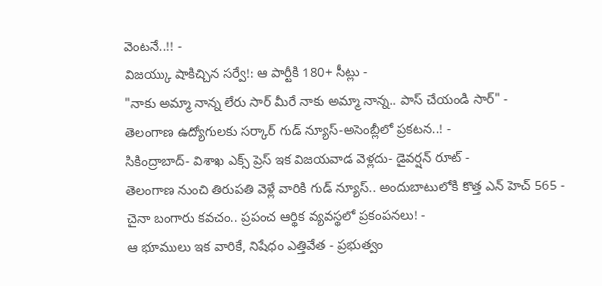వెంటనే..!! -
విజయ్కు షాకిచ్చిన సర్వే!: ఆ పార్టీకి 180+ సీట్లు -
"నాకు అమ్మా నాన్న లేరు సార్ మీరే నాకు అమ్మా నాన్న.. పాస్ చేయండి సార్" -
తెలంగాణ ఉద్యోగులకు సర్కార్ గుడ్ న్యూస్-అసెంబ్లీలో ప్రకటన..! -
సికింద్రాబాద్- విశాఖ ఎక్స్ ప్రెస్ ఇక విజయవాడ వెళ్లదు- డైవర్షన్ రూట్ -
తెలంగాణ నుంచి తిరుపతి వెళ్లే వారికి గుడ్ న్యూస్.. అందుబాటులోకి కొత్త ఎన్ హెచ్ 565 -
చైనా బంగారు కవచం.. ప్రపంచ ఆర్థిక వ్యవస్థలో ప్రకంపనలు! -
ఆ భూములు ఇక వారికే, నిషేధం ఎత్తివేత - ప్రభుత్వం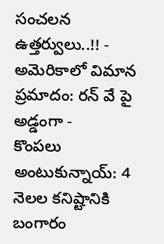సంచలన ఉత్తర్వులు..!! -
అమెరికాలో విమాన ప్రమాదం: రన్ వే పై అడ్డంగా -
కొంపలు అంటుకున్నాయ్: 4 నెలల కనిష్టానికి బంగారం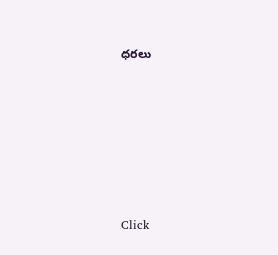ధరలు












Click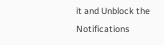it and Unblock the Notifications